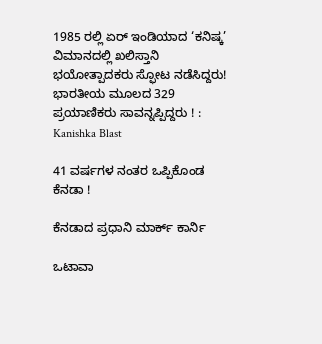1985 ರಲ್ಲಿ ಏರ್ ಇಂಡಿಯಾದ ‘ಕನಿಷ್ಕ’ ವಿಮಾನದಲ್ಲಿ ಖಲಿಸ್ತಾನಿ ಭಯೋತ್ಪಾದಕರು ಸ್ಫೋಟ ನಡೆಸಿದ್ದರು! ಭಾರತೀಯ ಮೂಲದ 329 ಪ್ರಯಾಣಿಕರು ಸಾವನ್ನಪ್ಪಿದ್ದರು ! : Kanishka Blast

41 ವರ್ಷಗಳ ನಂತರ ಒಪ್ಪಿಕೊಂಡ ಕೆನಡಾ !

ಕೆನಡಾದ ಪ್ರಧಾನಿ ಮಾರ್ಕ್ ಕಾರ್ನಿ

ಒಟಾವಾ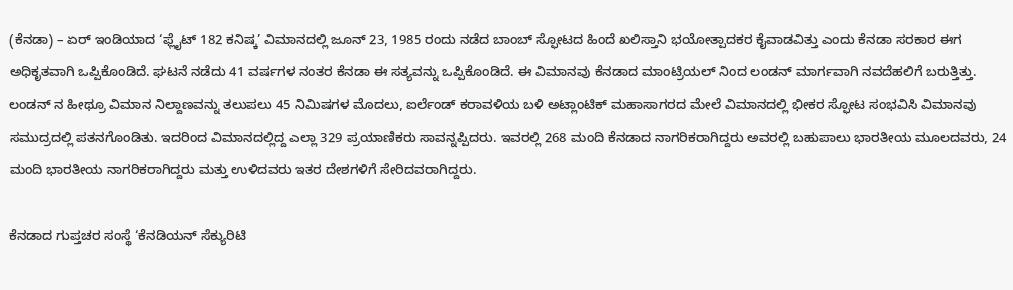(ಕೆನಡಾ) – ಏರ್ ಇಂಡಿಯಾದ ‘ಫ್ಲೈಟ್ 182 ಕನಿಷ್ಕ’ ವಿಮಾನದಲ್ಲಿ ಜೂನ್ 23, 1985 ರಂದು ನಡೆದ ಬಾಂಬ್ ಸ್ಫೋಟದ ಹಿಂದೆ ಖಲಿಸ್ತಾನಿ ಭಯೋತ್ಪಾದಕರ ಕೈವಾಡವಿತ್ತು ಎಂದು ಕೆನಡಾ ಸರಕಾರ ಈಗ ಅಧಿಕೃತವಾಗಿ ಒಪ್ಪಿಕೊಂಡಿದೆ. ಘಟನೆ ನಡೆದು 41 ವರ್ಷಗಳ ನಂತರ ಕೆನಡಾ ಈ ಸತ್ಯವನ್ನು ಒಪ್ಪಿಕೊಂಡಿದೆ. ಈ ವಿಮಾನವು ಕೆನಡಾದ ಮಾಂಟ್ರಿಯಲ್‌ ನಿಂದ ಲಂಡನ್ ಮಾರ್ಗವಾಗಿ ನವದೆಹಲಿಗೆ ಬರುತ್ತಿತ್ತು. ಲಂಡನ್‌ ನ ಹೀಥ್ರೂ ವಿಮಾನ ನಿಲ್ದಾಣವನ್ನು ತಲುಪಲು 45 ನಿಮಿಷಗಳ ಮೊದಲು, ಐರ್ಲೆಂಡ್ ಕರಾವಳಿಯ ಬಳಿ ಅಟ್ಲಾಂಟಿಕ್ ಮಹಾಸಾಗರದ ಮೇಲೆ ವಿಮಾನದಲ್ಲಿ ಭೀಕರ ಸ್ಫೋಟ ಸಂಭವಿಸಿ ವಿಮಾನವು ಸಮುದ್ರದಲ್ಲಿ ಪತನಗೊಂಡಿತು. ಇದರಿಂದ ವಿಮಾನದಲ್ಲಿದ್ದ ಎಲ್ಲಾ 329 ಪ್ರಯಾಣಿಕರು ಸಾವನ್ನಪ್ಪಿದರು. ಇವರಲ್ಲಿ 268 ಮಂದಿ ಕೆನಡಾದ ನಾಗರಿಕರಾಗಿದ್ದರು ಅವರಲ್ಲಿ ಬಹುಪಾಲು ಭಾರತೀಯ ಮೂಲದವರು, 24 ಮಂದಿ ಭಾರತೀಯ ನಾಗರಿಕರಾಗಿದ್ದರು ಮತ್ತು ಉಳಿದವರು ಇತರ ದೇಶಗಳಿಗೆ ಸೇರಿದವರಾಗಿದ್ದರು.

ಕೆನಡಾದ ಗುಪ್ತಚರ ಸಂಸ್ಥೆ ‘ಕೆನಡಿಯನ್ ಸೆಕ್ಯುರಿಟಿ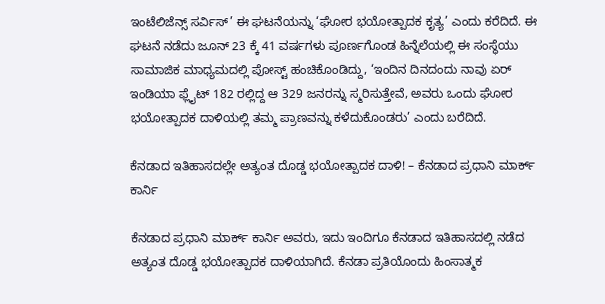ಇಂಟೆಲಿಜೆನ್ಸ್ ಸರ್ವಿಸ್’ ಈ ಘಟನೆಯನ್ನು ‘ಘೋರ ಭಯೋತ್ಪಾದಕ ಕೃತ್ಯ’ ಎಂದು ಕರೆದಿದೆ. ಈ ಘಟನೆ ನಡೆದು ಜೂನ್ 23 ಕ್ಕೆ 41 ವರ್ಷಗಳು ಪೂರ್ಣಗೊಂಡ ಹಿನ್ನೆಲೆಯಲ್ಲಿ ಈ ಸಂಸ್ಥೆಯು ಸಾಮಾಜಿಕ ಮಾಧ್ಯಮದಲ್ಲಿ ಪೋಸ್ಟ್ ಹಂಚಿಕೊಂಡಿದ್ದು, ‘ಇಂದಿನ ದಿನದಂದು ನಾವು ಏರ್ ಇಂಡಿಯಾ ಫ್ಲೈಟ್ 182 ರಲ್ಲಿದ್ದ ಆ 329 ಜನರನ್ನು ಸ್ಮರಿಸುತ್ತೇವೆ, ಅವರು ಒಂದು ಘೋರ ಭಯೋತ್ಪಾದಕ ದಾಳಿಯಲ್ಲಿ ತಮ್ಮ ಪ್ರಾಣವನ್ನು ಕಳೆದುಕೊಂಡರು’ ಎಂದು ಬರೆದಿದೆ.

ಕೆನಡಾದ ಇತಿಹಾಸದಲ್ಲೇ ಅತ್ಯಂತ ದೊಡ್ಡ ಭಯೋತ್ಪಾದಕ ದಾಳಿ! – ಕೆನಡಾದ ಪ್ರಧಾನಿ ಮಾರ್ಕ್ ಕಾರ್ನಿ

ಕೆನಡಾದ ಪ್ರಧಾನಿ ಮಾರ್ಕ್ ಕಾರ್ನಿ ಅವರು, ಇದು ಇಂದಿಗೂ ಕೆನಡಾದ ಇತಿಹಾಸದಲ್ಲಿ ನಡೆದ ಅತ್ಯಂತ ದೊಡ್ಡ ಭಯೋತ್ಪಾದಕ ದಾಳಿಯಾಗಿದೆ. ಕೆನಡಾ ಪ್ರತಿಯೊಂದು ಹಿಂಸಾತ್ಮಕ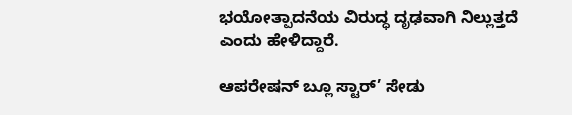ಭಯೋತ್ಪಾದನೆಯ ವಿರುದ್ಧ ದೃಢವಾಗಿ ನಿಲ್ಲುತ್ತದೆ ಎಂದು ಹೇಳಿದ್ದಾರೆ.

ಆಪರೇಷನ್ ಬ್ಲೂ ಸ್ಟಾರ್’ ಸೇಡು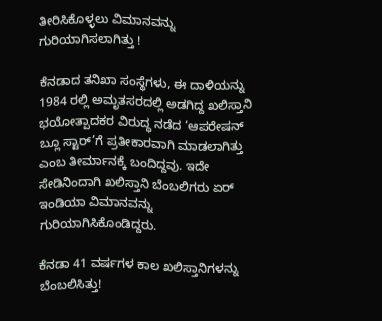ತೀರಿಸಿಕೊಳ್ಳಲು ವಿಮಾನವನ್ನು ಗುರಿಯಾಗಿಸಲಾಗಿತ್ತು !

ಕೆನಡಾದ ತನಿಖಾ ಸಂಸ್ಥೆಗಳು, ಈ ದಾಳಿಯನ್ನು 1984 ರಲ್ಲಿ ಅಮೃತಸರದಲ್ಲಿ ಅಡಗಿದ್ದ ಖಲಿಸ್ತಾನಿ ಭಯೋತ್ಪಾದಕರ ವಿರುದ್ಧ ನಡೆದ ‘ಆಪರೇಷನ್ ಬ್ಲೂ ಸ್ಟಾರ್’ಗೆ ಪ್ರತೀಕಾರವಾಗಿ ಮಾಡಲಾಗಿತ್ತು ಎಂಬ ತೀರ್ಮಾನಕ್ಕೆ ಬಂದಿದ್ದವು. ಇದೇ ಸೇಡಿನಿಂದಾಗಿ ಖಲಿಸ್ತಾನಿ ಬೆಂಬಲಿಗರು ಏರ್ ಇಂಡಿಯಾ ವಿಮಾನವನ್ನು ಗುರಿಯಾಗಿಸಿಕೊಂಡಿದ್ದರು.

ಕೆನಡಾ 41 ವರ್ಷಗಳ ಕಾಲ ಖಲಿಸ್ತಾನಿಗಳನ್ನು ಬೆಂಬಲಿಸಿತ್ತು!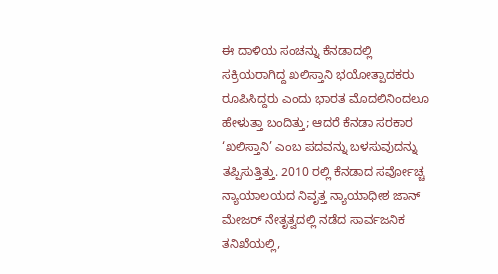ಈ ದಾಳಿಯ ಸಂಚನ್ನು ಕೆನಡಾದಲ್ಲಿ ಸಕ್ರಿಯರಾಗಿದ್ದ ಖಲಿಸ್ತಾನಿ ಭಯೋತ್ಪಾದಕರು ರೂಪಿಸಿದ್ದರು ಎಂದು ಭಾರತ ಮೊದಲಿನಿಂದಲೂ ಹೇಳುತ್ತಾ ಬಂದಿತ್ತು; ಆದರೆ ಕೆನಡಾ ಸರಕಾರ ‘ಖಲಿಸ್ತಾನಿ’ ಎಂಬ ಪದವನ್ನು ಬಳಸುವುದನ್ನು ತಪ್ಪಿಸುತ್ತಿತ್ತು. 2010 ರಲ್ಲಿ ಕೆನಡಾದ ಸರ್ವೋಚ್ಚ ನ್ಯಾಯಾಲಯದ ನಿವೃತ್ತ ನ್ಯಾಯಾಧೀಶ ಜಾನ್ ಮೇಜರ್ ನೇತೃತ್ವದಲ್ಲಿ ನಡೆದ ಸಾರ್ವಜನಿಕ ತನಿಖೆಯಲ್ಲಿ,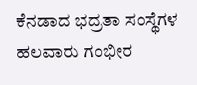ಕೆನಡಾದ ಭದ್ರತಾ ಸಂಸ್ಥೆಗಳ ಹಲವಾರು ಗಂಭೀರ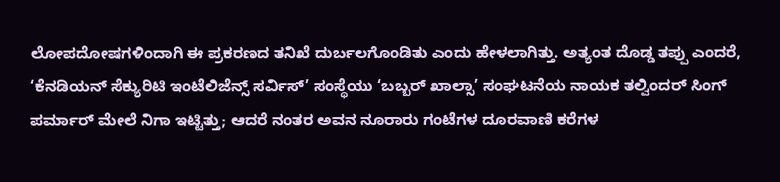ಲೋಪದೋಷಗಳಿಂದಾಗಿ ಈ ಪ್ರಕರಣದ ತನಿಖೆ ದುರ್ಬಲಗೊಂಡಿತು ಎಂದು ಹೇಳಲಾಗಿತ್ತು. ಅತ್ಯಂತ ದೊಡ್ಡ ತಪ್ಪು ಎಂದರೆ, ‘ಕೆನಡಿಯನ್ ಸೆಕ್ಯುರಿಟಿ ಇಂಟೆಲಿಜೆನ್ಸ್ ಸರ್ವಿಸ್’ ಸಂಸ್ಥೆಯು ‘ಬಬ್ಬರ್ ಖಾಲ್ಸಾ’ ಸಂಘಟನೆಯ ನಾಯಕ ತಲ್ವಿಂದರ್ ಸಿಂಗ್ ಪರ್ಮಾರ್ ಮೇಲೆ ನಿಗಾ ಇಟ್ಟಿತ್ತು; ಆದರೆ ನಂತರ ಅವನ ನೂರಾರು ಗಂಟೆಗಳ ದೂರವಾಣಿ ಕರೆಗಳ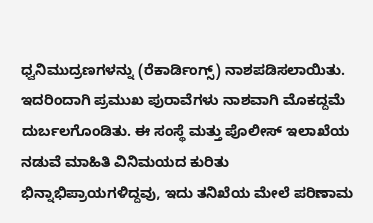ಧ್ವನಿಮುದ್ರಣಗಳನ್ನು (ರೆಕಾರ್ಡಿಂಗ್ಸ್) ನಾಶಪಡಿಸಲಾಯಿತು. ಇದರಿಂದಾಗಿ ಪ್ರಮುಖ ಪುರಾವೆಗಳು ನಾಶವಾಗಿ ಮೊಕದ್ದಮೆ ದುರ್ಬಲಗೊಂಡಿತು. ಈ ಸಂಸ್ಥೆ ಮತ್ತು ಪೊಲೀಸ್ ಇಲಾಖೆಯ ನಡುವೆ ಮಾಹಿತಿ ವಿನಿಮಯದ ಕುರಿತು ಭಿನ್ನಾಭಿಪ್ರಾಯಗಳಿದ್ದವು, ಇದು ತನಿಖೆಯ ಮೇಲೆ ಪರಿಣಾಮ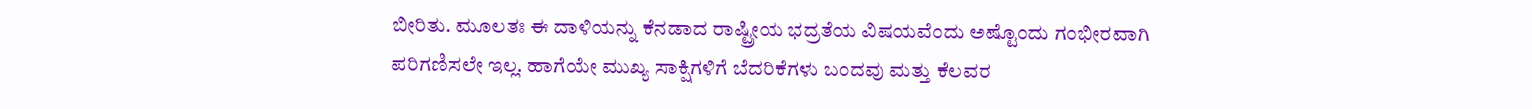ಬೀರಿತು. ಮೂಲತಃ ಈ ದಾಳಿಯನ್ನು ಕೆನಡಾದ ರಾಷ್ಟ್ರೀಯ ಭದ್ರತೆಯ ವಿಷಯವೆಂದು ಅಷ್ಟೊಂದು ಗಂಭೀರವಾಗಿ ಪರಿಗಣಿಸಲೇ ಇಲ್ಲ. ಹಾಗೆಯೇ ಮುಖ್ಯ ಸಾಕ್ಷಿಗಳಿಗೆ ಬೆದರಿಕೆಗಳು ಬಂದವು ಮತ್ತು ಕೆಲವರ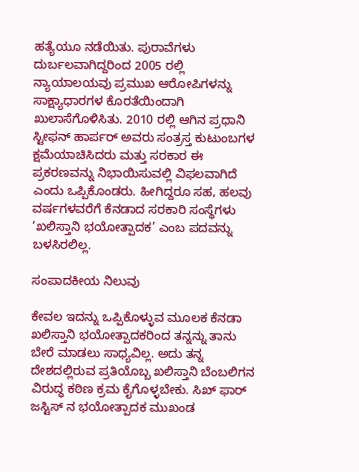ಹತ್ಯೆಯೂ ನಡೆಯಿತು. ಪುರಾವೆಗಳು ದುರ್ಬಲವಾಗಿದ್ದರಿಂದ 2005 ರಲ್ಲಿ ನ್ಯಾಯಾಲಯವು ಪ್ರಮುಖ ಆರೋಪಿಗಳನ್ನು ಸಾಕ್ಷ್ಯಾಧಾರಗಳ ಕೊರತೆಯಿಂದಾಗಿ ಖುಲಾಸೆಗೊಳಿಸಿತು. 2010 ರಲ್ಲಿ ಆಗಿನ ಪ್ರಧಾನಿ ಸ್ಟೀಫನ್ ಹಾರ್ಪರ್ ಅವರು ಸಂತ್ರಸ್ತ ಕುಟುಂಬಗಳ ಕ್ಷಮೆಯಾಚಿಸಿದರು ಮತ್ತು ಸರಕಾರ ಈ ಪ್ರಕರಣವನ್ನು ನಿಭಾಯಿಸುವಲ್ಲಿ ವಿಫಲವಾಗಿದೆ ಎಂದು ಒಪ್ಪಿಕೊಂಡರು. ಹೀಗಿದ್ದರೂ ಸಹ, ಹಲವು ವರ್ಷಗಳವರೆಗೆ ಕೆನಡಾದ ಸರಕಾರಿ ಸಂಸ್ಥೆಗಳು ‘ಖಲಿಸ್ತಾನಿ ಭಯೋತ್ಪಾದಕ’ ಎಂಬ ಪದವನ್ನು ಬಳಸಿರಲಿಲ್ಲ.

ಸಂಪಾದಕೀಯ ನಿಲುವು

ಕೇವಲ ಇದನ್ನು ಒಪ್ಪಿಕೊಳ್ಳುವ ಮೂಲಕ ಕೆನಡಾ ಖಲಿಸ್ತಾನಿ ಭಯೋತ್ಪಾದಕರಿಂದ ತನ್ನನ್ನು ತಾನು ಬೇರೆ ಮಾಡಲು ಸಾಧ್ಯವಿಲ್ಲ. ಅದು ತನ್ನ ದೇಶದಲ್ಲಿರುವ ಪ್ರತಿಯೊಬ್ಬ ಖಲಿಸ್ತಾನಿ ಬೆಂಬಲಿಗನ ವಿರುದ್ಧ ಕಠಿಣ ಕ್ರಮ ಕೈಗೊಳ್ಳಬೇಕು. ಸಿಖ್ ಫಾರ್ ಜಸ್ಟಿಸ್ ನ ಭಯೋತ್ಪಾದಕ ಮುಖಂಡ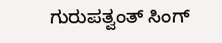ಗುರುಪತ್ವಂತ್ ಸಿಂಗ್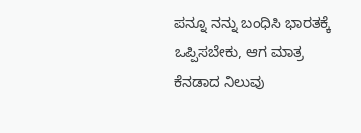ಪನ್ನೂ ನನ್ನು ಬಂಧಿಸಿ ಭಾರತಕ್ಕೆ ಒಪ್ಪಿಸಬೇಕು, ಆಗ ಮಾತ್ರ ಕೆನಡಾದ ನಿಲುವು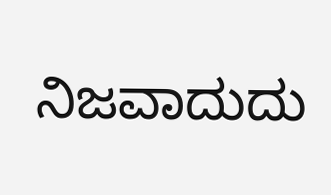ನಿಜವಾದುದು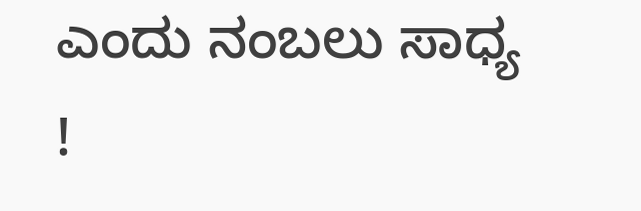ಎಂದು ನಂಬಲು ಸಾಧ್ಯ !